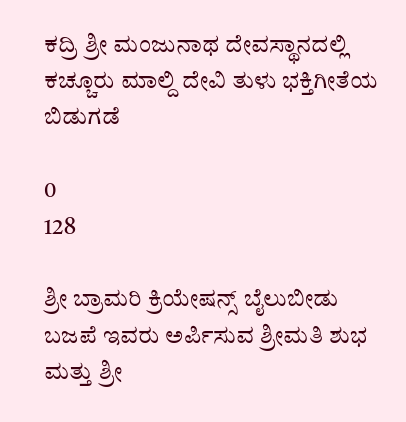ಕದ್ರಿ ಶ್ರೀ ಮಂಜುನಾಥ ದೇವಸ್ಥಾನದಲ್ಲಿ ಕಚ್ಚೂರು ಮಾಲ್ದಿ ದೇವಿ ತುಳು ಭಕ್ತಿಗೀತೆಯ ಬಿಡುಗಡೆ

0
128

ಶ್ರೀ ಬ್ರಾಮರಿ ಕ್ರಿಯೇಷನ್ಸ್ ಬೈಲುಬೀಡು ಬಜಪೆ ಇವರು ಅರ್ಪಿಸುವ ಶ್ರೀಮತಿ ಶುಭ ಮತ್ತು ಶ್ರೀ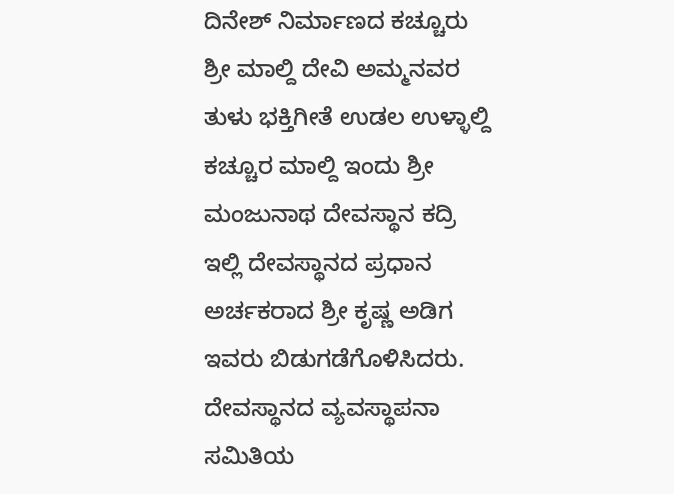ದಿನೇಶ್ ನಿರ್ಮಾಣದ ಕಚ್ಚೂರು ಶ್ರೀ ಮಾಲ್ದಿ ದೇವಿ ಅಮ್ಮನವರ ತುಳು ಭಕ್ತಿಗೀತೆ ಉಡಲ ಉಳ್ಳಾಲ್ದಿ ಕಚ್ಚೂರ ಮಾಲ್ದಿ ಇಂದು ಶ್ರೀ ಮಂಜುನಾಥ ದೇವಸ್ಥಾನ ಕದ್ರಿ ಇಲ್ಲಿ ದೇವಸ್ಥಾನದ ಪ್ರಧಾನ ಅರ್ಚಕರಾದ ಶ್ರೀ ಕೃಷ್ಣ ಅಡಿಗ ಇವರು ಬಿಡುಗಡೆಗೊಳಿಸಿದರು. ದೇವಸ್ಥಾನದ ವ್ಯವಸ್ಥಾಪನಾ ಸಮಿತಿಯ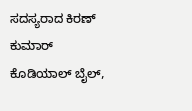ಸದಸ್ಯರಾದ ಕಿರಣ್ ಕುಮಾರ್ ಕೊಡಿಯಾಲ್ ಬೈಲ್,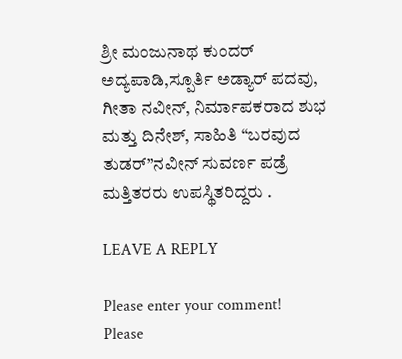ಶ್ರೀ ಮಂಜುನಾಥ ಕುಂದರ್ ಅದ್ಯಪಾಡಿ,ಸ್ಪೂರ್ತಿ ಅಡ್ಯಾರ್ ಪದವು, ಗೀತಾ ನವೀನ್, ನಿರ್ಮಾಪಕರಾದ ಶುಭ ಮತ್ತು ದಿನೇಶ್, ಸಾಹಿತಿ “ಬರವುದ ತುಡರ್”ನವೀನ್ ಸುವರ್ಣ ಪಡ್ರೆ ಮತ್ತಿತರರು ಉಪಸ್ಥಿತರಿದ್ದರು .

LEAVE A REPLY

Please enter your comment!
Please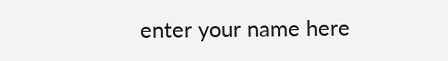enter your name here